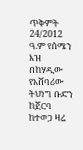ጥቅምት 24/2012 ዓ.ም የሰሜን እዝ በከሃዲው የአሸባሪው ትህነግ ቡድን ከጀርባ ከተወጋ ዛሬ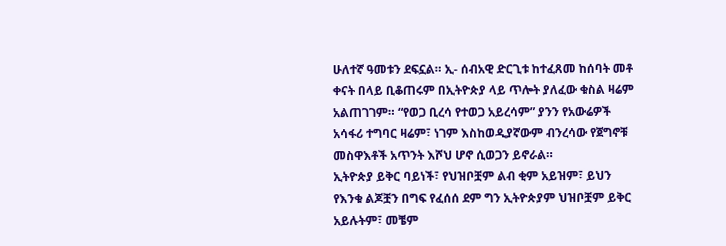ሁለተኛ ዓመቱን ደፍኗል። ኢ- ሰብአዊ ድርጊቱ ከተፈጸመ ከሰባት መቶ ቀናት በላይ ቢቆጠሩም በኢትዮጵያ ላይ ጥሎት ያለፈው ቁስል ዛሬም አልጠገገም። “የወጋ ቢረሳ የተወጋ አይረሳም” ያንን የአውሬዎች አሳፋሪ ተግባር ዛሬም፣ ነገም እስከወዲያኛውም ብንረሳው የጀግኖቹ መስዋእቶች አጥንት እሾህ ሆኖ ሲወጋን ይኖራል።
ኢትዮጵያ ይቅር ባይነች፣ የህዝቦቿም ልብ ቂም አይዝም፣ ይህን የእንቁ ልጆቿን በግፍ የፈሰሰ ደም ግን ኢትዮጵያም ህዝቦቿም ይቅር አይሉትም፣ መቼም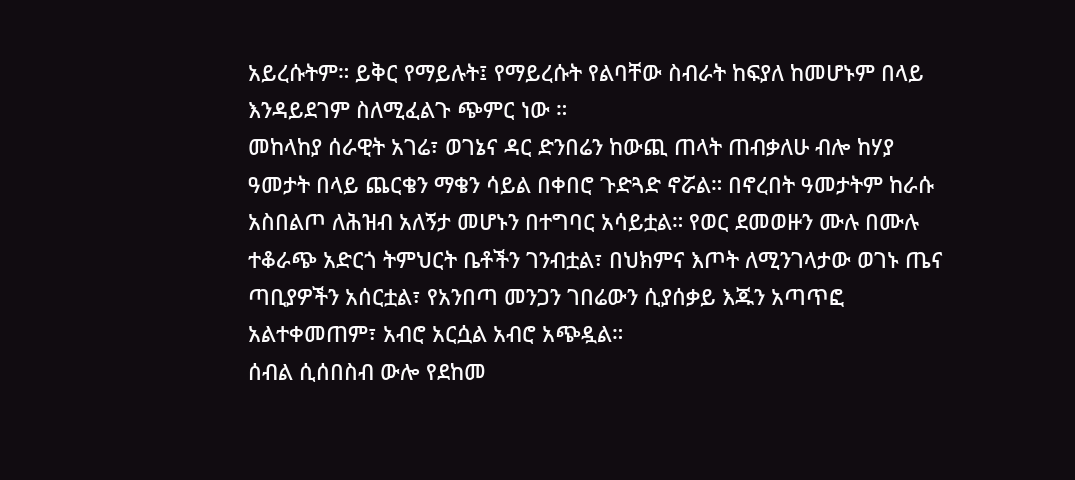አይረሱትም። ይቅር የማይሉት፤ የማይረሱት የልባቸው ስብራት ከፍያለ ከመሆኑም በላይ እንዳይደገም ስለሚፈልጉ ጭምር ነው ።
መከላከያ ሰራዊት አገሬ፣ ወገኔና ዳር ድንበሬን ከውጪ ጠላት ጠብቃለሁ ብሎ ከሃያ ዓመታት በላይ ጨርቄን ማቄን ሳይል በቀበሮ ጉድጓድ ኖሯል። በኖረበት ዓመታትም ከራሱ አስበልጦ ለሕዝብ አለኝታ መሆኑን በተግባር አሳይቷል። የወር ደመወዙን ሙሉ በሙሉ ተቆራጭ አድርጎ ትምህርት ቤቶችን ገንብቷል፣ በህክምና እጦት ለሚንገላታው ወገኑ ጤና ጣቢያዎችን አሰርቷል፣ የአንበጣ መንጋን ገበሬውን ሲያሰቃይ እጁን አጣጥፎ አልተቀመጠም፣ አብሮ አርሷል አብሮ አጭዷል።
ሰብል ሲሰበስብ ውሎ የደከመ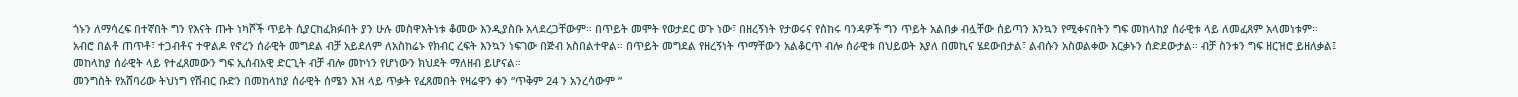ጎኑን ለማሳረፍ በተኛበት ግን የእናት ጡት ነካሾች ጥይት ሲያርከፈክፉበት ያን ሁሉ መስዋእትነቱ ቆመው እንዲያስቡ አላደረጋቸውም። በጥይት መሞት የወታደር ወጉ ነው፣ በዘረኝነት የታወሩና የሰከሩ ባንዳዎች ግን ጥይት አልበቃ ብሏቸው ሰይጣን እንኳን የሚቀናበትን ግፍ መከላከያ ሰራዊቱ ላይ ለመፈጸም አላመነቱም።
አብሮ በልቶ ጠጥቶ፣ ተጋብቶና ተዋልዶ የኖረን ሰራዊት መግደል ብቻ አይደለም ለአስከሬኑ የክብር ረፍት እንኳን ነፍገው በጅብ አስበልተዋል። በጥይት መግደል የዘረኝነት ጥማቸውን አልቆርጥ ብሎ ሰራዊቱ በህይወት እያለ በመኪና ሄደውበታል፣ ልብሱን አስወልቀው እርቃኑን ሰድደውታል። ብቻ ስንቱን ግፍ ዘርዝሮ ይዘለቃል፤ መከላከያ ሰራዊት ላይ የተፈጸመውን ግፍ ኢሰብአዊ ድርጊት ብቻ ብሎ መኮነን የሆነውን ክህደት ማለዘብ ይሆናል።
መንግስት የአሸባሪው ትህነግ የሽብር ቡድን በመከላከያ ሰራዊት ሰሜን እዝ ላይ ጥቃት የፈጸመበት የዛሬዋን ቀን “ጥቅም 24 ን አንረሳውም ”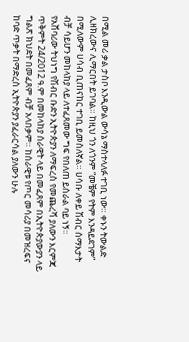በሚል መሪ ቃል ታስቦ እንዲውል ውሳኔ ማስተላለፉ ተገቢ ነው። ቀኑን ትውልድ ሊዘክረውና ሊማርበት ይገባል። ከዚህ ጎን ለጎንም “መቼም የትም እንዳይደገም” በሚለውም ሀሳብ ቢጠናከር ተገቢ ይመስለኛል። ሀሳቡ ለቀይ ሽብር ሰማእታት ብቻ ሳይሆን መከላከያ ላይ ለተፈጸመው ግፍ የበለጠ ይሰራል ባይ ነኝ።
የአሸባሪው ትህነግ የሽብር ቡድን ኢትዮጵያን ለማፍረስ የመጨረሻ ያለውን እርምጃ ጥቅምት 24/2012 ዓ.ም በመከላከያ ሰራዊት ላይ በመፈጸም በኢትዮጵያውያን ላይ ግልጽ ክህደት በመፈጸም ብቻ አላበቃም። ከሰራዊቱ የጦር መሳሪያ በመዝረፍና ከባድ ጥቃት በማድረስ ኢትዮጵያን ያፈራርሳል ያለውን ሁሉ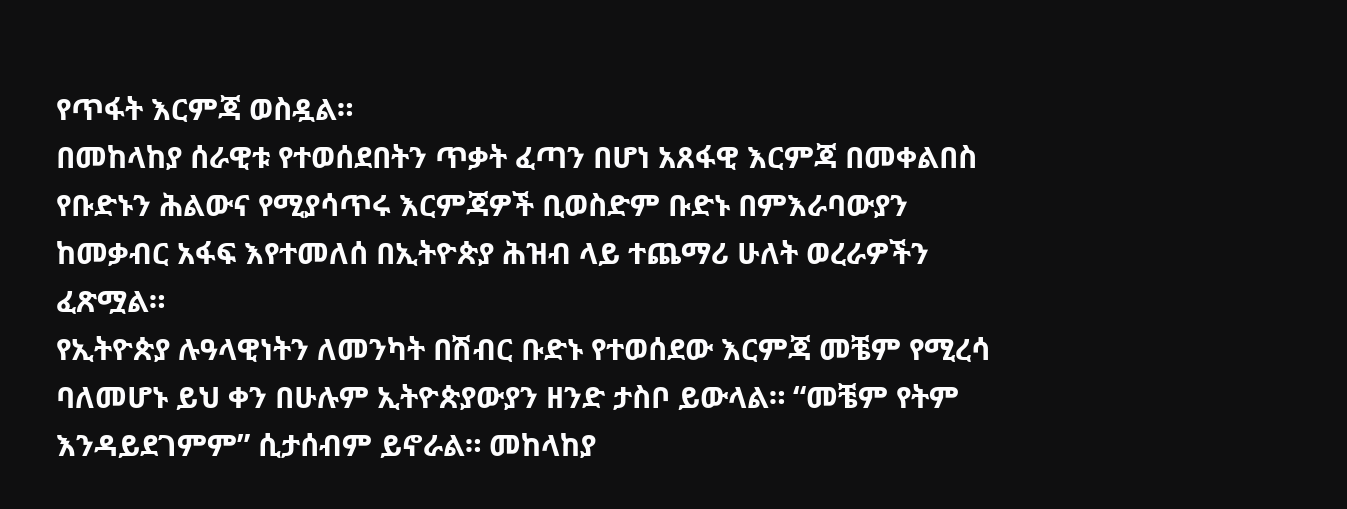የጥፋት እርምጃ ወስዷል።
በመከላከያ ሰራዊቱ የተወሰደበትን ጥቃት ፈጣን በሆነ አጸፋዊ እርምጃ በመቀልበስ የቡድኑን ሕልውና የሚያሳጥሩ እርምጃዎች ቢወስድም ቡድኑ በምእራባውያን ከመቃብር አፋፍ እየተመለሰ በኢትዮጵያ ሕዝብ ላይ ተጨማሪ ሁለት ወረራዎችን ፈጽሟል።
የኢትዮጵያ ሉዓላዊነትን ለመንካት በሽብር ቡድኑ የተወሰደው እርምጃ መቼም የሚረሳ ባለመሆኑ ይህ ቀን በሁሉም ኢትዮጵያውያን ዘንድ ታስቦ ይውላል። “መቼም የትም እንዳይደገምም” ሲታሰብም ይኖራል። መከላከያ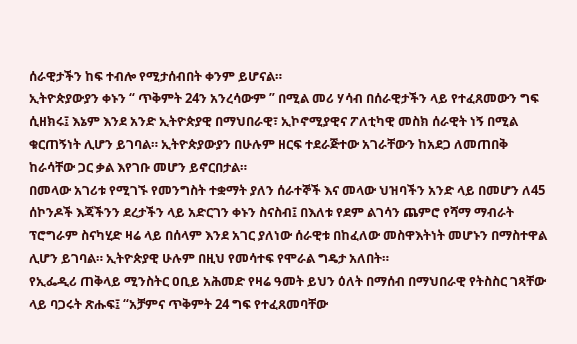ሰራዊታችን ከፍ ተብሎ የሚታሰብበት ቀንም ይሆናል።
ኢትዮጵያውያን ቀኑን “ ጥቅምት 24ን አንረሳውም ” በሚል መሪ ሃሳብ በሰራዊታችን ላይ የተፈጸመውን ግፍ ሲዘክሩ፤ እኔም እንደ አንድ ኢትዮጵያዊ በማህበራዊ፣ ኢኮኖሚያዊና ፖለቲካዊ መስክ ሰራዊት ነኝ በሚል ቁርጠኝነት ሊሆን ይገባል። ኢትዮጵያውያን በሁሉም ዘርፍ ተደራጅተው አገራቸውን ከአደጋ ለመጠበቅ ከራሳቸው ጋር ቃል እየገቡ መሆን ይኖርበታል።
በመላው አገሪቱ የሚገኙ የመንግስት ተቋማት ያለን ሰራተኞች እና መላው ህዝባችን አንድ ላይ በመሆን ለ45 ሰኮንዶች እጃችንን ደረታችን ላይ አድርገን ቀኑን ስናስብ፤ በእለቱ የደም ልገሳን ጨምሮ የሻማ ማብራት ፕሮግራም ስናካሂድ ዛሬ ላይ በሰላም እንደ አገር ያለነው ሰራዊቱ በከፈለው መስዋእትነት መሆኑን በማስተዋል ሊሆን ይገባል። ኢትዮጵያዊ ሁሉም በዚህ የመሳተፍ የሞራል ግዴታ አለበት።
የኢፌዲሪ ጠቅላይ ሚንስትር ዐቢይ አሕመድ የዛሬ ዓመት ይህን ዕለት በማሰብ በማህበራዊ የትስስር ገጻቸው ላይ ባጋሩት ጽሑፍ፤ “አቻምና ጥቅምት 24 ግፍ የተፈጸመባቸው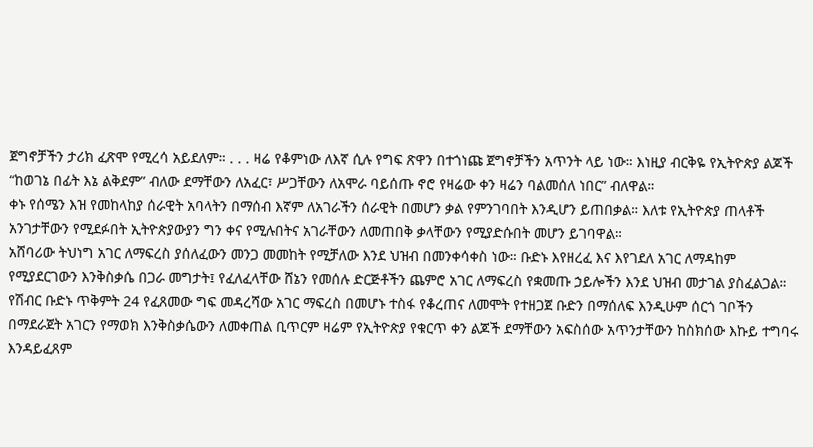ጀግኖቻችን ታሪክ ፈጽሞ የሚረሳ አይደለም። . . . ዛሬ የቆምነው ለእኛ ሲሉ የግፍ ጽዋን በተጎነጩ ጀግኖቻችን አጥንት ላይ ነው። እነዚያ ብርቅዬ የኢትዮጵያ ልጆች “ከወገኔ በፊት እኔ ልቅደም” ብለው ደማቸውን ለአፈር፣ ሥጋቸውን ለአሞራ ባይሰጡ ኖሮ የዛሬው ቀን ዛሬን ባልመሰለ ነበር” ብለዋል።
ቀኑ የሰሜን እዝ የመከላከያ ሰራዊት አባላትን በማሰብ እኛም ለአገራችን ሰራዊት በመሆን ቃል የምንገባበት እንዲሆን ይጠበቃል። እለቱ የኢትዮጵያ ጠላቶች አንገታቸውን የሚደፉበት ኢትዮጵያውያን ግን ቀና የሚሉበትና አገራቸውን ለመጠበቅ ቃላቸውን የሚያድሱበት መሆን ይገባዋል።
አሸባሪው ትህነግ አገር ለማፍረስ ያሰለፈውን መንጋ መመከት የሚቻለው እንደ ህዝብ በመንቀሳቀስ ነው። ቡድኑ እየዘረፈ እና እየገደለ አገር ለማዳከም የሚያደርገውን እንቅስቃሴ በጋራ መግታት፤ የፈለፈላቸው ሸኔን የመሰሉ ድርጅቶችን ጨምሮ አገር ለማፍረስ የቋመጡ ኃይሎችን እንደ ህዝብ መታገል ያስፈልጋል።
የሽብር ቡድኑ ጥቅምት 24 የፈጸመው ግፍ መዳረሻው አገር ማፍረስ በመሆኑ ተስፋ የቆረጠና ለመሞት የተዘጋጀ ቡድን በማሰለፍ እንዲሁም ሰርጎ ገቦችን በማደራጀት አገርን የማወክ እንቅስቃሴውን ለመቀጠል ቢጥርም ዛሬም የኢትዮጵያ የቁርጥ ቀን ልጆች ደማቸውን አፍስሰው አጥንታቸውን ከስክሰው እኩይ ተግባሩ እንዳይፈጸም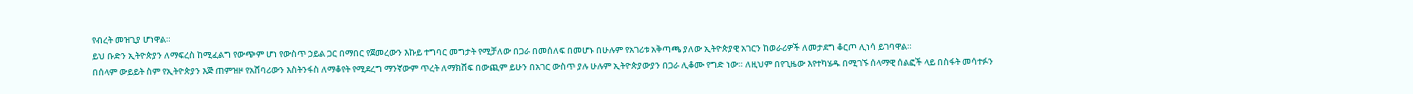የብረት መዝጊያ ሆነዋል።
ይህ ቡድን ኢትዮጵያን ለማፍረስ ከሚፈልግ የውጭም ሆነ የውስጥ ኃይል ጋር በማበር የጀመረውን እኩይ ተግባር መግታት የሚቻለው በጋራ በመሰለፍ በመሆኑ በሁሉም የአገሪቱ አቅጣጫ ያለው ኢትዮጵያዊ አገርን ከወራሪዎች ለመታደግ ቆርጦ ሊነሳ ይገባዋል።
በሰላም ውይይት ስም የኢትዮጵያን እጅ ጠምዝዞ የአሸባሪውን እስትንፋስ ለማቆየት የሚደረግ ማንኛውም ጥረት ለማክሸፍ በውጪም ይሁን በአገር ውስጥ ያሉ ሁሉም ኢትዮጵያውያን በጋራ ሊቆሙ የግድ ነው። ለዚህም በየጊዜው እየተካሄዱ በሚገኙ ሰላማዊ ሰልፎች ላይ በስፋት መሳተፉን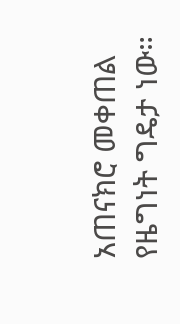አጠናክሮ መቀጠል የዜግነት ግዴታ ነው።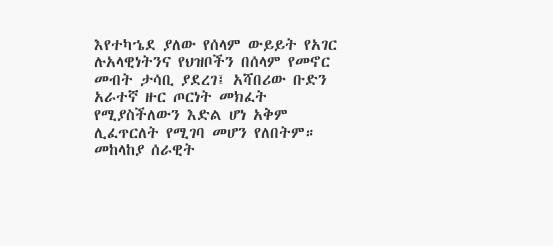እየተካኄደ ያለው የሰላም ውይይት የአገር ሉአላዊነትንና የህዝቦችን በሰላም የመኖር መብት ታሳቢ ያደረገ፤ አሻበሪው ቡድን አራተኛ ዙር ጦርነት መክፈት የሚያስችለውን እድል ሆነ አቅም ሊፈጥርለት የሚገባ መሆን የለበትም። መከላከያ ሰራዊት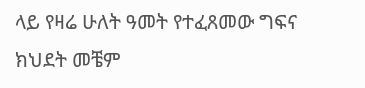ላይ የዛሬ ሁለት ዓመት የተፈጸመው ግፍና ክህደት መቼም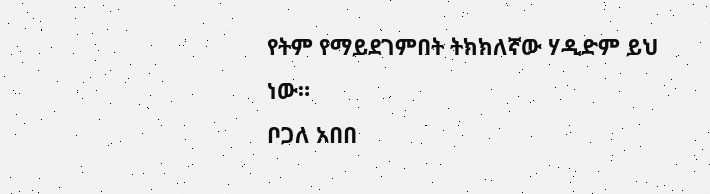የትም የማይደገምበት ትክክለኛው ሃዲድም ይህ ነው።
ቦጋለ አበበ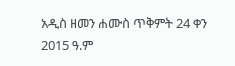አዲስ ዘመን ሐሙስ ጥቅምት 24 ቀን 2015 ዓ.ም